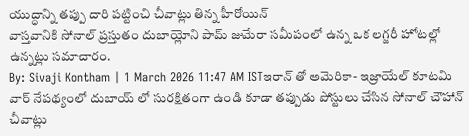యుద్ధాన్ని తప్పు దారి పట్టించి చీవాట్లు తిన్న హీరోయిన్
వాస్తవానికి సోనాల్ ప్రస్తుతం దుబాయ్లోని పామ్ జుమేరా సమీపంలో ఉన్న ఒక లగ్జరీ హోటల్లో ఉన్నట్లు సమాచారం.
By: Sivaji Kontham | 1 March 2026 11:47 AM ISTఇరాన్ తో అమెరికా- ఇజ్రాయేల్ కూటమి వార్ నేపథ్యంలో దుబాయ్ లో సురక్షితంగా ఉండి కూడా తప్పుడు పోస్టులు చేసిన సోనాల్ చౌహాన్ చీవాట్లు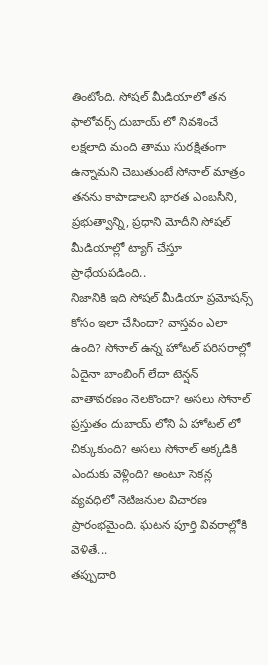తింటోంది. సోషల్ మీడియాలో తన ఫాలోవర్స్ దుబాయ్ లో నివశించే లక్షలాది మంది తాము సురక్షితంగా ఉన్నామని చెబుతుంటే సోనాల్ మాత్రం తనను కాపాడాలని భారత ఎంబసీని, ప్రభుత్వాన్ని, ప్రధాని మోదీని సోషల్ మీడియాల్లో ట్యాగ్ చేస్తూ ప్రాధేయపడింది..
నిజానికి ఇది సోషల్ మీడియా ప్రమోషన్స్ కోసం ఇలా చేసిందా? వాస్తవం ఎలా ఉంది? సోనాల్ ఉన్న హోటల్ పరిసరాల్లో ఏదైనా బాంబింగ్ లేదా టెన్షన్ వాతావరణం నెలకొందా? అసలు సోనాల్ ప్రస్తుతం దుబాయ్ లోని ఏ హోటల్ లో చిక్కుకుంది? అసలు సోనాల్ అక్కడికి ఎందుకు వెళ్లింది? అంటూ సెకన్ల వ్యవధిలో నెటిజనుల విచారణ ప్రారంభమైంది. ఘటన పూర్తి వివరాల్లోకి వెళితే...
తప్పుదారి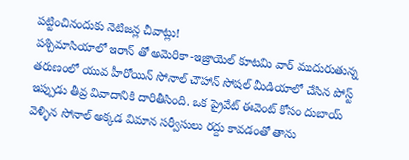పట్టించినందుకు నెటిజన్ల చీవాట్లు!
పశ్చిమాసియాలో ఇరాన్ తో అమెరికా-ఇజ్రాయెల్ కూటమి వార్ ముదురుతున్న తరుణంలో యువ హీరోయిన్ సోనాల్ చౌహాన్ సోషల్ మీడియాలో చేసిన పోస్ట్ ఇప్పుడు తీవ్ర వివాదానికి దారితీసింది. ఒక ప్రైవేట్ ఈవెంట్ కోసం దుబాయ్ వెళ్ళిన సోనాల్ అక్కడ విమాన సర్వీసులు రద్దు కావడంతో తాను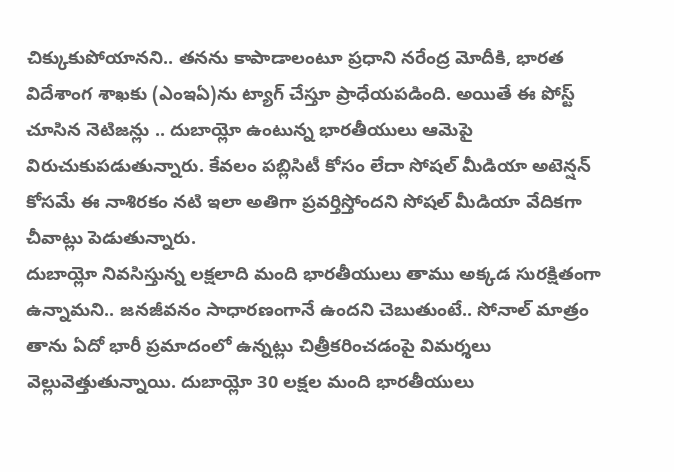చిక్కుకుపోయానని.. తనను కాపాడాలంటూ ప్రధాని నరేంద్ర మోదీకి, భారత విదేశాంగ శాఖకు (ఎంఇఏ)ను ట్యాగ్ చేస్తూ ప్రాధేయపడింది. అయితే ఈ పోస్ట్ చూసిన నెటిజన్లు .. దుబాయ్లో ఉంటున్న భారతీయులు ఆమెపై విరుచుకుపడుతున్నారు. కేవలం పబ్లిసిటీ కోసం లేదా సోషల్ మీడియా అటెన్షన్ కోసమే ఈ నాశిరకం నటి ఇలా అతిగా ప్రవర్తిస్తోందని సోషల్ మీడియా వేదికగా చీవాట్లు పెడుతున్నారు.
దుబాయ్లో నివసిస్తున్న లక్షలాది మంది భారతీయులు తాము అక్కడ సురక్షితంగా ఉన్నామని.. జనజీవనం సాధారణంగానే ఉందని చెబుతుంటే.. సోనాల్ మాత్రం తాను ఏదో భారీ ప్రమాదంలో ఉన్నట్లు చిత్రీకరించడంపై విమర్శలు వెల్లువెత్తుతున్నాయి. దుబాయ్లో 30 లక్షల మంది భారతీయులు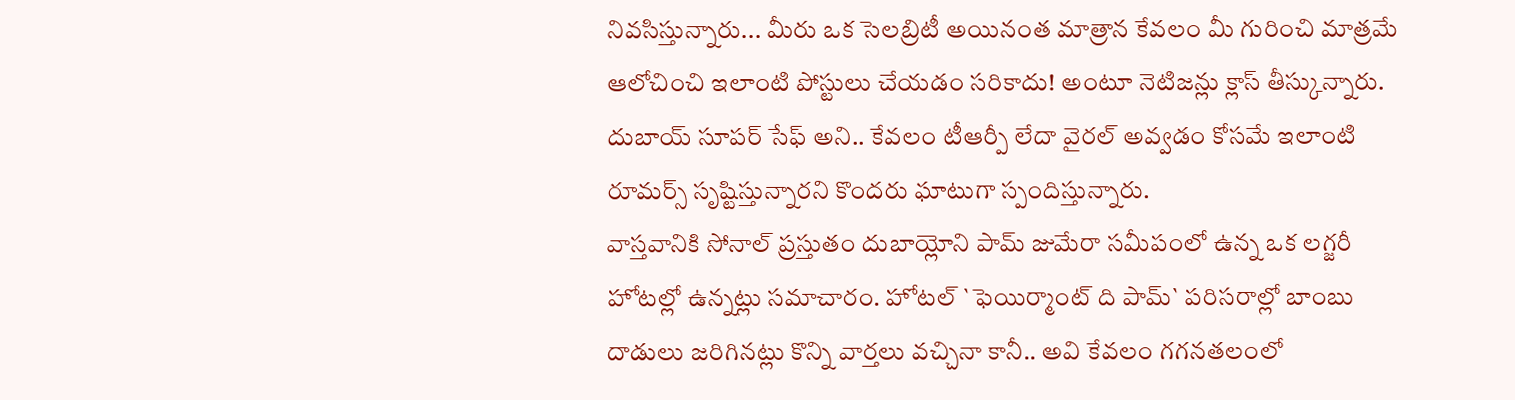నివసిస్తున్నారు... మీరు ఒక సెలబ్రిటీ అయినంత మాత్రాన కేవలం మీ గురించి మాత్రమే ఆలోచించి ఇలాంటి పోస్టులు చేయడం సరికాదు! అంటూ నెటిజన్లు క్లాస్ తీస్కున్నారు. దుబాయ్ సూపర్ సేఫ్ అని.. కేవలం టీఆర్పీ లేదా వైరల్ అవ్వడం కోసమే ఇలాంటి రూమర్స్ సృష్టిస్తున్నారని కొందరు ఘాటుగా స్పందిస్తున్నారు.
వాస్తవానికి సోనాల్ ప్రస్తుతం దుబాయ్లోని పామ్ జుమేరా సమీపంలో ఉన్న ఒక లగ్జరీ హోటల్లో ఉన్నట్లు సమాచారం. హోటల్ `ఫెయిర్మాంట్ ది పామ్` పరిసరాల్లో బాంబు దాడులు జరిగినట్లు కొన్ని వార్తలు వచ్చినా కానీ.. అవి కేవలం గగనతలంలో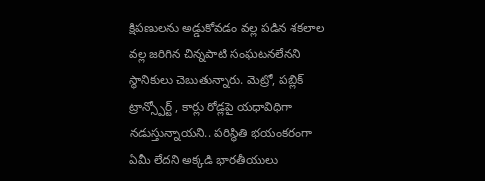క్షిపణులను అడ్డుకోవడం వల్ల పడిన శకలాల వల్ల జరిగిన చిన్నపాటి సంఘటనలేనని స్థానికులు చెబుతున్నారు. మెట్రో, పబ్లిక్ ట్రాన్స్పోర్ట్ , కార్లు రోడ్లపై యధావిధిగా నడుస్తున్నాయని.. పరిస్థితి భయంకరంగా ఏమీ లేదని అక్కడి భారతీయులు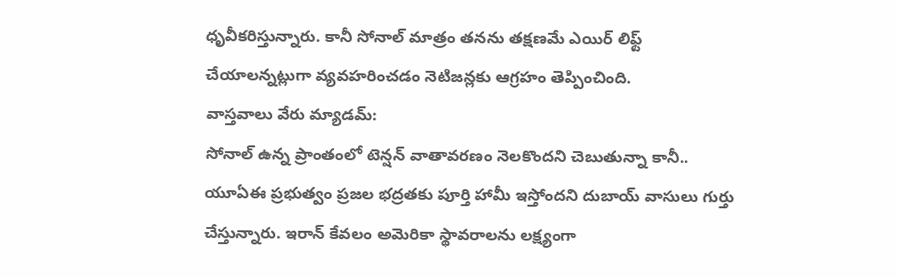ధృవీకరిస్తున్నారు. కానీ సోనాల్ మాత్రం తనను తక్షణమే ఎయిర్ లిఫ్ట్ చేయాలన్నట్లుగా వ్యవహరించడం నెటిజన్లకు ఆగ్రహం తెప్పించింది.
వాస్తవాలు వేరు మ్యాడమ్:
సోనాల్ ఉన్న ప్రాంతంలో టెన్షన్ వాతావరణం నెలకొందని చెబుతున్నా కానీ.. యూఏఈ ప్రభుత్వం ప్రజల భద్రతకు పూర్తి హామీ ఇస్తోందని దుబాయ్ వాసులు గుర్తు చేస్తున్నారు. ఇరాన్ కేవలం అమెరికా స్థావరాలను లక్ష్యంగా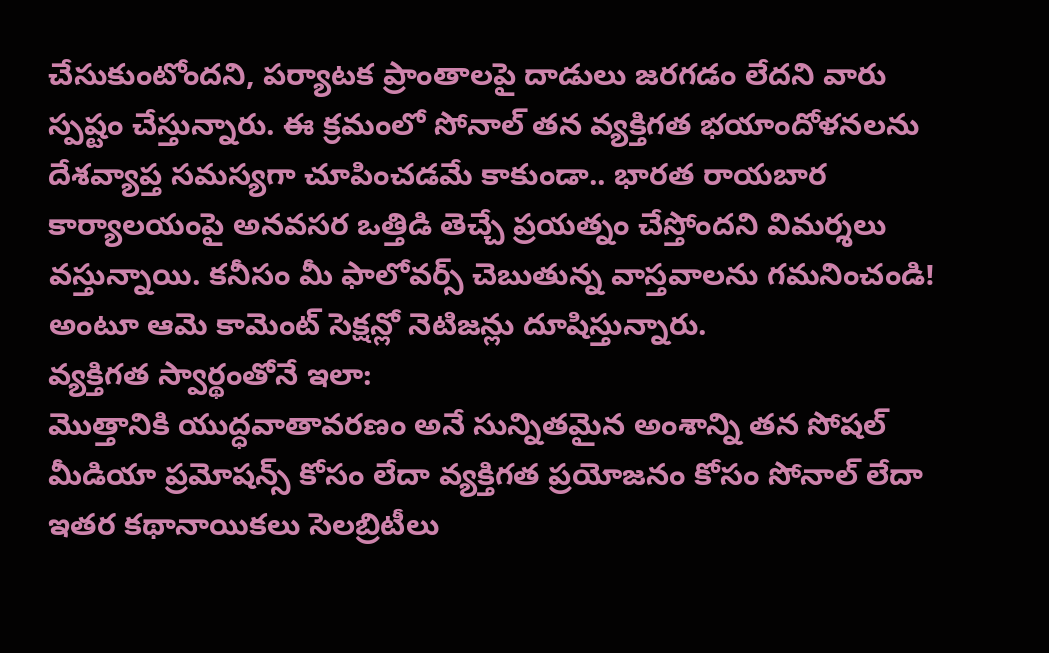చేసుకుంటోందని, పర్యాటక ప్రాంతాలపై దాడులు జరగడం లేదని వారు స్పష్టం చేస్తున్నారు. ఈ క్రమంలో సోనాల్ తన వ్యక్తిగత భయాందోళనలను దేశవ్యాప్త సమస్యగా చూపించడమే కాకుండా.. భారత రాయబార కార్యాలయంపై అనవసర ఒత్తిడి తెచ్చే ప్రయత్నం చేస్తోందని విమర్శలు వస్తున్నాయి. కనీసం మీ ఫాలోవర్స్ చెబుతున్న వాస్తవాలను గమనించండి! అంటూ ఆమె కామెంట్ సెక్షన్లో నెటిజన్లు దూషిస్తున్నారు.
వ్యక్తిగత స్వార్థంతోనే ఇలా:
మొత్తానికి యుద్ధవాతావరణం అనే సున్నితమైన అంశాన్ని తన సోషల్ మీడియా ప్రమోషన్స్ కోసం లేదా వ్యక్తిగత ప్రయోజనం కోసం సోనాల్ లేదా ఇతర కథానాయికలు సెలబ్రిటీలు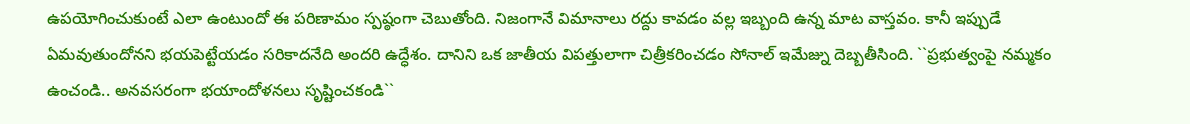ఉపయోగించుకుంటే ఎలా ఉంటుందో ఈ పరిణామం స్పష్ఠంగా చెబుతోంది. నిజంగానే విమానాలు రద్దు కావడం వల్ల ఇబ్బంది ఉన్న మాట వాస్తవం. కానీ ఇప్పుడే ఏమవుతుందోనని భయపెట్టేయడం సరికాదనేది అందరి ఉద్ధేశం. దానిని ఒక జాతీయ విపత్తులాగా చిత్రీకరించడం సోనాల్ ఇమేజ్ను దెబ్బతీసింది. ``ప్రభుత్వంపై నమ్మకం ఉంచండి.. అనవసరంగా భయాందోళనలు సృష్టించకండి``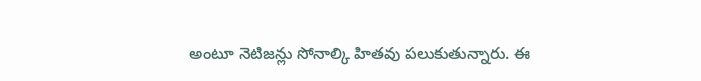అంటూ నెటిజన్లు సోనాల్కి హితవు పలుకుతున్నారు. ఈ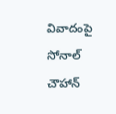వివాదంపై సోనాల్ చౌహాన్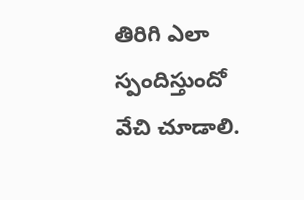తిరిగి ఎలా స్పందిస్తుందో వేచి చూడాలి.